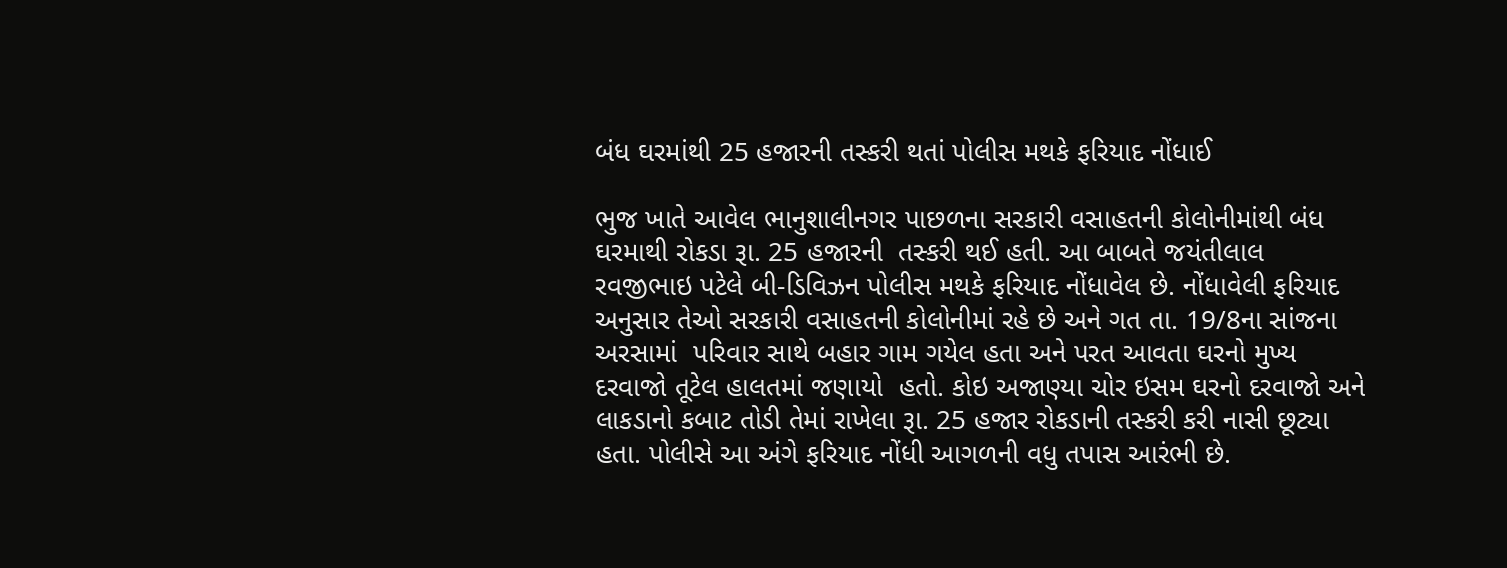બંધ ઘરમાંથી 25 હજારની તસ્કરી થતાં પોલીસ મથકે ફરિયાદ નોંધાઈ

ભુજ ખાતે આવેલ ભાનુશાલીનગર પાછળના સરકારી વસાહતની કોલોનીમાંથી બંધ ઘરમાથી રોકડા રૂા. 25 હજારની  તસ્કરી થઈ હતી. આ બાબતે જયંતીલાલ રવજીભાઇ પટેલે બી-ડિવિઝન પોલીસ મથકે ફરિયાદ નોંધાવેલ છે. નોંધાવેલી ફરિયાદ અનુસાર તેઓ સરકારી વસાહતની કોલોનીમાં રહે છે અને ગત તા. 19/8ના સાંજના અરસામાં  પરિવાર સાથે બહાર ગામ ગયેલ હતા અને પરત આવતા ઘરનો મુખ્ય દરવાજો તૂટેલ હાલતમાં જણાયો  હતો. કોઇ અજાણ્યા ચોર ઇસમ ઘરનો દરવાજો અને લાકડાનો કબાટ તોડી તેમાં રાખેલા રૂા. 25 હજાર રોકડાની તસ્કરી કરી નાસી છૂટ્યા હતા. પોલીસે આ અંગે ફરિયાદ નોંધી આગળની વધુ તપાસ આરંભી છે.